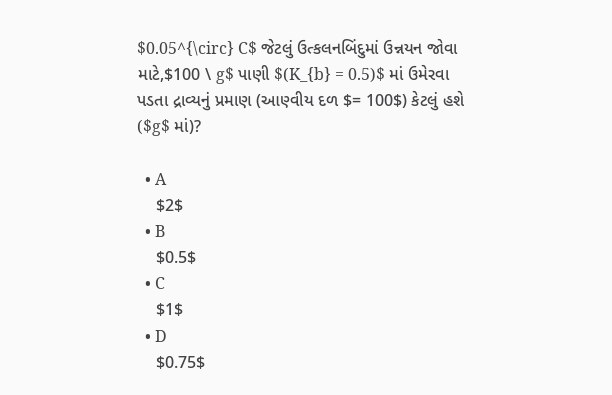$0.05^{\circ} C$ જેટલું ઉત્કલનબિંદુમાં ઉન્નયન જોવા માટે,$100 \ g$ પાણી $(K_{b} = 0.5)$ માં ઉમેરવા પડતા દ્રાવ્યનું પ્રમાણ (આણ્વીય દળ $= 100$) કેટલું હશે ($g$ માં)?

  • A
    $2$
  • B
    $0.5$
  • C
    $1$
  • D
    $0.75$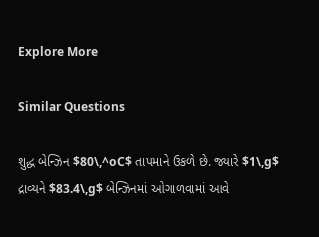Explore More

Similar Questions

શુદ્ધ બેન્ઝિન $80\,^oC$ તાપમાને ઉકળે છે. જ્યારે $1\,g$ દ્રાવ્યને $83.4\,g$ બેન્ઝિનમાં ઓગાળવામાં આવે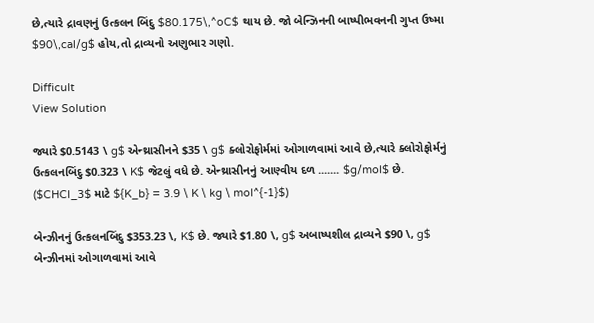છે,ત્યારે દ્રાવણનું ઉત્કલન બિંદુ $80.175\,^oC$ થાય છે. જો બેન્ઝિનની બાષ્પીભવનની ગુપ્ત ઉષ્મા $90\,cal/g$ હોય,તો દ્રાવ્યનો અણુભાર ગણો.

Difficult
View Solution

જ્યારે $0.5143 \ g$ એન્થ્રાસીનને $35 \ g$ ક્લોરોફોર્મમાં ઓગાળવામાં આવે છે,ત્યારે ક્લોરોફોર્મનું ઉત્કલનબિંદુ $0.323 \ K$ જેટલું વધે છે. એન્થ્રાસીનનું આણ્વીય દળ ....... $g/mol$ છે. ($CHCl_3$ માટે ${K_b} = 3.9 \ K \ kg \ mol^{-1}$)

બેન્ઝીનનું ઉત્કલનબિંદુ $353.23 \, K$ છે. જ્યારે $1.80 \, g$ અબાષ્પશીલ દ્રાવ્યને $90 \, g$ બેન્ઝીનમાં ઓગાળવામાં આવે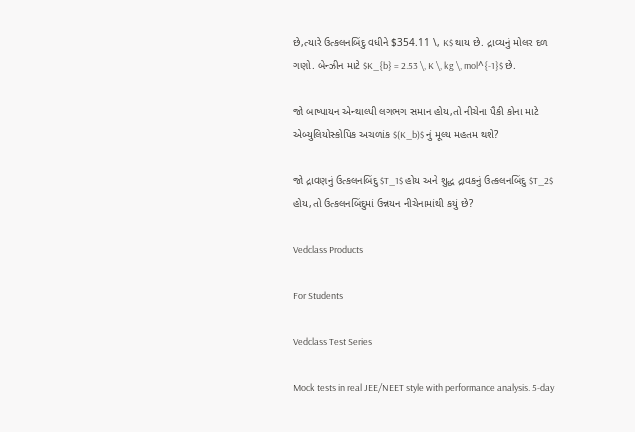છે,ત્યારે ઉત્કલનબિંદુ વધીને $354.11 \, K$ થાય છે. દ્રાવ્યનું મોલર દળ ગણો. બેન્ઝીન માટે $K_{b} = 2.53 \, K \, kg \, mol^{-1}$ છે.

જો બાષ્પાયન એન્થાલ્પી લગભગ સમાન હોય,તો નીચેના પૈકી કોના માટે એબ્યુલિયોસ્કોપિક અચળાંક $(K_b)$ નું મૂલ્ય મહતમ થશે?

જો દ્રાવણનું ઉત્કલનબિંદુ $T_1$ હોય અને શુદ્ધ દ્રાવકનું ઉત્કલનબિંદુ $T_2$ હોય,તો ઉત્કલનબિંદુમાં ઉન્નયન નીચેનામાંથી કયું છે?

Vedclass Products

For Students

Vedclass Test Series

Mock tests in real JEE/NEET style with performance analysis. 5-day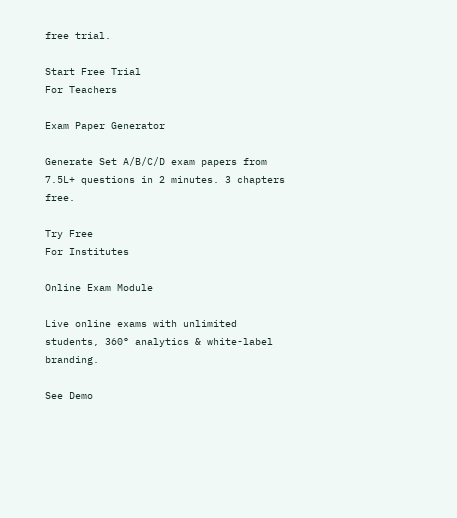free trial.

Start Free Trial
For Teachers

Exam Paper Generator

Generate Set A/B/C/D exam papers from 7.5L+ questions in 2 minutes. 3 chapters free.

Try Free
For Institutes

Online Exam Module

Live online exams with unlimited students, 360° analytics & white-label branding.

See Demo